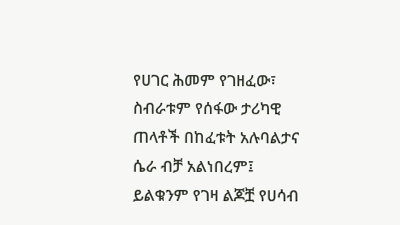የሀገር ሕመም የገዘፈው፣ ስብራቱም የሰፋው ታሪካዊ ጠላቶች በከፈቱት አሉባልታና ሴራ ብቻ አልነበረም፤ ይልቁንም የገዛ ልጆቿ የሀሳብ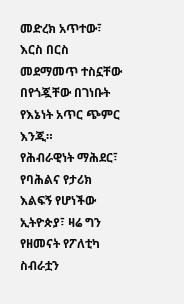መድረክ አጥተው፣ እርስ በርስ መደማመጥ ተስኗቸው በየጎጇቸው በገነቡት የእኔነት አጥር ጭምር እንጂ።
የሕብራዊነት ማሕደር፣ የባሕልና የታሪክ እልፍኝ የሆነችው ኢትዮጵያ፣ ዛሬ ግን የዘመናት የፖለቲካ ስብራቷን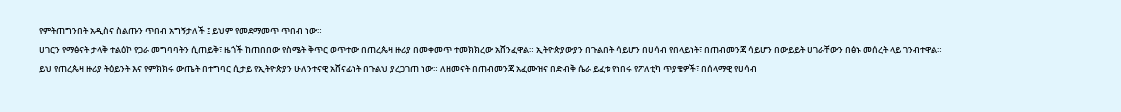የምትጠግንበት አዲስና ስልጡን ጥበብ አግኝታለች ፤ ይህም የመደማመጥ ጥበብ ነው።
ሀገርን የማፅናት ታላቅ ተልዕኮ የጋራ መግባባትን ሲጠይቅ፣ ዜጎች ከጠበበው የስሜት ቅጥር ወጥተው በጠረጴዛ ዙሪያ በመቀመጥ ተመክክረው አሸንፈዋል። ኢትዮጵያውያን በጉልበት ሳይሆን በሀሳብ የበላይነት፣ በጠብመንጃ ሳይሆን በውይይት ሀገራቸውን በፅኑ መሰረት ላይ ገንብተዋል።
ይህ የጠረጴዛ ዙሪያ ትዕይንት እና የምክክሩ ውጤት በተግባር ሲታይ የኢትዮጵያን ሁለንተናዊ አሸናፊነት በጉልህ ያረጋገጠ ነው። ለዘመናት በጠብመንጃ አፈሙዝና በድብቅ ሴራ ይፈቱ የነበሩ የፖለቲካ ጥያቄዎች፣ በሰላማዊ የሀሳብ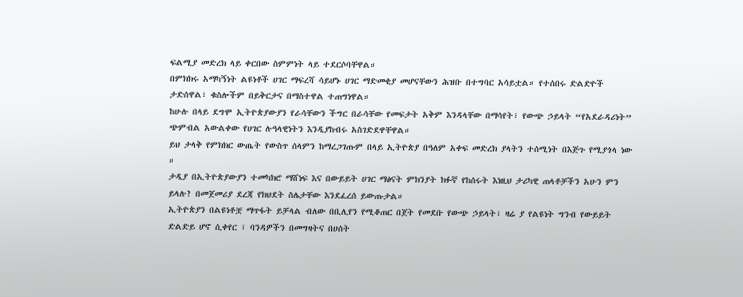ፍልሚያ መድረክ ላይ ቀርበው ስምምነት ላይ ተደርሶባቸዋል።
በምክክሩ አማካኝነት ልዩነቶች ሀገር ማፍረሻ ሳይሆኑ ሀገር ማድመቂያ መሆናቸውን ሕዝቡ በተግባር አሳይቷል። የተሰበሩ ድልድዮች ታድሰዋል፣ ቁስሎችም በይቅርታና በማስተዋል ተጠግነዋል።
ከሁሉ በላይ ደግሞ ኢትዮጵያውያን የራሳቸውን ችግር በራሳቸው የመፍታት አቅም እንዳላቸው በማሳየት፣ የውጭ ኃይላት “የአደራዳሪነት” ጭምብል አውልቀው የሀገር ሉዓላዊነትን እንዲያከብሩ አስገድደዋቸዋል።
ይህ ታላቅ የምክክር ውጤት የውስጥ ሰላምን ከማረጋገጡም በላይ ኢትዮጵያ በዓለም አቀፍ መድረክ ያላትን ተሰሚነት በእጅጉ የሚያጎላ ነው ።
ታዲያ በኢትዮጵያውያን ተመካክሮ ማሸነፍ እና በውይይት ሀገር ማፅናት ምክንያት ክፉኛ የከሰሩት እነዚህ ታሪካዊ ጠላቶቻችን አሁን ምን ይላሉ? በመጀመሪያ ደረጃ የክህደት ስሌታቸው እንደፈረሰ ይውጡታል።
ኢትዮጵያን በልዩነቶቿ ማጥፋት ይቻላል ብለው በቢሊየን የሚቆጠር በጀት የመደቡ የውጭ ኃይላት፣ ዛሬ ያ የልዩነት ግንብ የውይይት ድልድይ ሆኖ ሲቀየር ፣ ባንዳዎችን በመግዛትና በሀሰት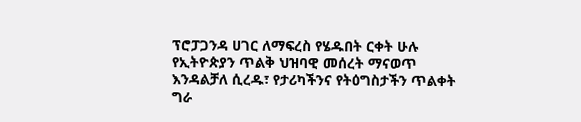ፕሮፓጋንዳ ሀገር ለማፍረስ የሄዱበት ርቀት ሁሉ የኢትዮጵያን ጥልቅ ህዝባዊ መሰረት ማናወጥ እንዳልቻለ ሲረዱ፣ የታሪካችንና የትዕግስታችን ጥልቀት ግራ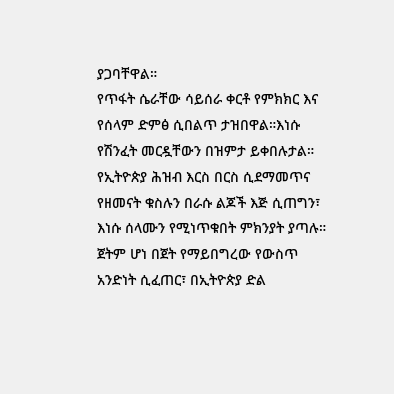ያጋባቸዋል።
የጥፋት ሴራቸው ሳይሰራ ቀርቶ የምክክር እና የሰላም ድምፅ ሲበልጥ ታዝበዋል።እነሱ የሽንፈት መርዷቸውን በዝምታ ይቀበሉታል።
የኢትዮጵያ ሕዝብ እርስ በርስ ሲደማመጥና የዘመናት ቁስሉን በራሱ ልጆች እጅ ሲጠግን፣ እነሱ ሰላሙን የሚነጥቁበት ምክንያት ያጣሉ። ጀትም ሆነ በጀት የማይበግረው የውስጥ አንድነት ሲፈጠር፣ በኢትዮጵያ ድል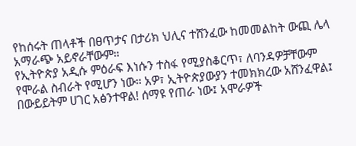የከሰሩት ጠላቶች በፀጥታና በታሪክ ህሊና ተሸንፈው ከመመልከት ውጪ ሌላ አማራጭ አይኖራቸውም።
የኢትዮጵያ አዲሱ ምዕራፍ እነሱን ተስፋ የሚያስቆርጥ፣ ለባንዳዎቻቸውም የሞራል ስብራት የሚሆን ነው። አዎ፣ ኢትዮጵያውያን ተመክክረው አሸንፈዋል፤ በውይይትም ሀገር አፅንተዋል! ሰማዩ የጠራ ነው፤ አሞራዎች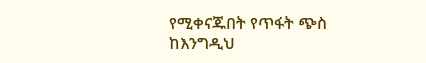የሚቀናጁበት የጥፋት ጭስ ከእንግዲህ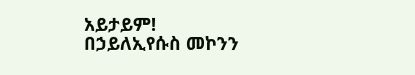አይታይም!
በኃይለኢየሱስ መኮንን